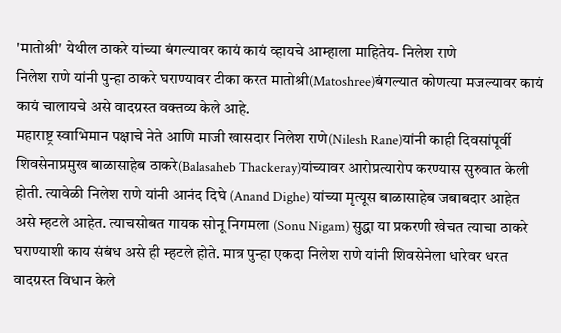'मातोश्री' येथील ठाकरे यांच्या बंगल्यावर कायं कायं व्हायचे आम्हाला माहितेय- निलेश राणे
निलेश राणे यांनी पुन्हा ठाकरे घराण्यावर टीका करत मातोश्री(Matoshree)बंगल्यात कोणत्या मजल्यावर कायं कायं चालायचे असे वादग्रस्त वक्तव्य केले आहे.
महाराष्ट्र स्वाभिमान पक्षाचे नेते आणि माजी खासदार निलेश राणे(Nilesh Rane)यांनी काही दिवसांपूर्वी शिवसेनाप्रमुख बाळासाहेब ठाकरे(Balasaheb Thackeray)यांच्यावर आरोप्रत्यारोप करण्यास सुरुवात केली होती. त्यावेळी निलेश राणे यांनी आनंद दिघे (Anand Dighe) यांच्या मृत्यूस बाळासाहेब जबाबदार आहेत असे म्हटले आहेत. त्याचसोबत गायक सोनू निगमला (Sonu Nigam) सुद्धा या प्रकरणी खेचत त्याचा ठाकरे घराण्याशी काय संबंध असे ही म्हटले होते. मात्र पुन्हा एकदा निलेश राणे यांनी शिवसेनेला धारेवर धरत वादग्रस्त विधान केले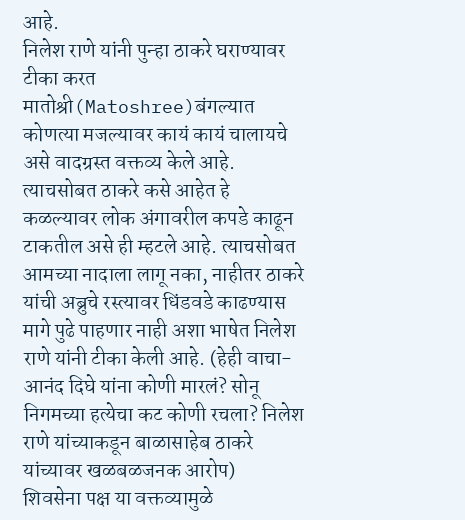आहे.
निलेश राणे यांनी पुन्हा ठाकरे घराण्यावर टीका करत मातोश्री(Matoshree)बंगल्यात कोणत्या मजल्यावर कायं कायं चालायचे असे वादग्रस्त वक्तव्य केले आहे. त्याचसोबत ठाकरे कसे आहेत हे कळल्यावर लोक अंगावरील कपडे काढून टाकतील असे ही म्हटले आहे. त्याचसोबत आमच्या नादाला लागू नका, नाहीतर ठाकरे यांची अब्रुचे रस्त्यावर धिंडवडे काढण्यास मागे पुढे पाहणार नाही अशा भाषेत निलेश राणे यांनी टीका केली आहे. (हेही वाचा-आनंद दिघे यांना कोणी मारलं? सोनू निगमच्या हत्येचा कट कोणी रचला? निलेश राणे यांच्याकडून बाळासाहेब ठाकरे यांच्यावर खळबळजनक आरोप)
शिवसेना पक्ष या वक्तव्यामुळे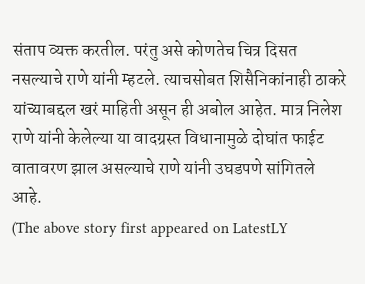संताप व्यक्त करतील. परंतु असे कोणतेच चित्र दिसत नसल्याचे राणे यांनी म्हटले. त्याचसोबत शिसैनिकांनाही ठाकरे यांच्याबद्दल खरं माहिती असून ही अबोल आहेत. मात्र निलेश राणे यांनी केलेल्या या वादग्रस्त विधानामुळे दोघांत फाईट वातावरण झाल असल्याचे राणे यांनी उघडपणे सांगितले आहे.
(The above story first appeared on LatestLY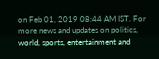on Feb 01, 2019 08:44 AM IST. For more news and updates on politics, world, sports, entertainment and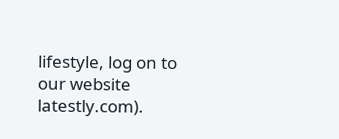lifestyle, log on to our website latestly.com).